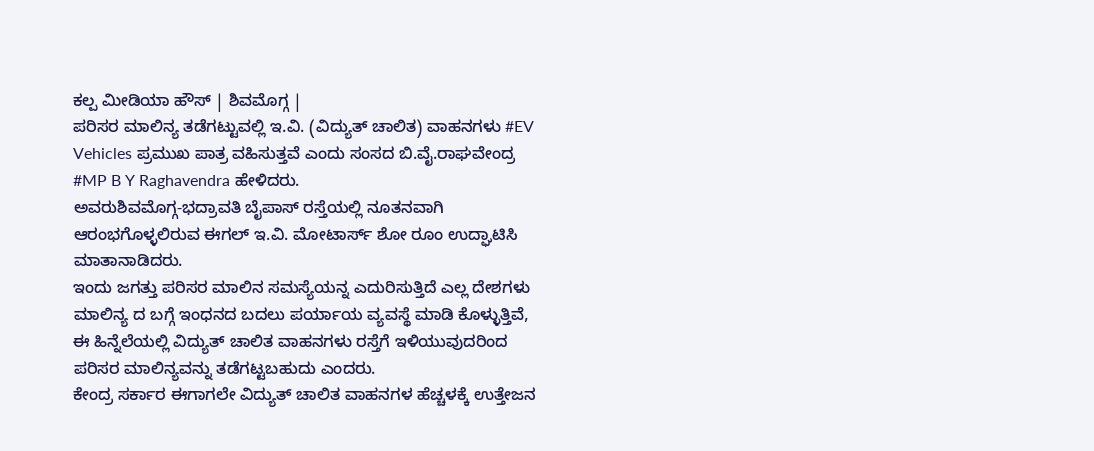ಕಲ್ಪ ಮೀಡಿಯಾ ಹೌಸ್ | ಶಿವಮೊಗ್ಗ |
ಪರಿಸರ ಮಾಲಿನ್ಯ ತಡೆಗಟ್ಟುವಲ್ಲಿ ಇ.ವಿ. (ವಿದ್ಯುತ್ ಚಾಲಿತ) ವಾಹನಗಳು #EV Vehicles ಪ್ರಮುಖ ಪಾತ್ರ ವಹಿಸುತ್ತವೆ ಎಂದು ಸಂಸದ ಬಿ.ವೈ.ರಾಘವೇಂದ್ರ #MP B Y Raghavendra ಹೇಳಿದರು.
ಅವರುಶಿವಮೊಗ್ಗ-ಭದ್ರಾವತಿ ಬೈಪಾಸ್ ರಸ್ತೆಯಲ್ಲಿ ನೂತನವಾಗಿ ಆರಂಭಗೊಳ್ಳಲಿರುವ ಈಗಲ್ ಇ.ವಿ. ಮೋಟಾರ್ಸ್ ಶೋ ರೂಂ ಉದ್ಘಾಟಿಸಿ ಮಾತಾನಾಡಿದರು.
ಇಂದು ಜಗತ್ತು ಪರಿಸರ ಮಾಲಿನ ಸಮಸ್ಯೆಯನ್ನ ಎದುರಿಸುತ್ತಿದೆ ಎಲ್ಲ ದೇಶಗಳು ಮಾಲಿನ್ಯ ದ ಬಗ್ಗೆ ಇಂಧನದ ಬದಲು ಪರ್ಯಾಯ ವ್ಯವಸ್ಥೆ ಮಾಡಿ ಕೊಳ್ಳುತ್ತಿವೆ, ಈ ಹಿನ್ನೆಲೆಯಲ್ಲಿ ವಿದ್ಯುತ್ ಚಾಲಿತ ವಾಹನಗಳು ರಸ್ತೆಗೆ ಇಳಿಯುವುದರಿಂದ ಪರಿಸರ ಮಾಲಿನ್ಯವನ್ನು ತಡೆಗಟ್ಟಬಹುದು ಎಂದರು.
ಕೇಂದ್ರ ಸರ್ಕಾರ ಈಗಾಗಲೇ ವಿದ್ಯುತ್ ಚಾಲಿತ ವಾಹನಗಳ ಹೆಚ್ಚಳಕ್ಕೆ ಉತ್ತೇಜನ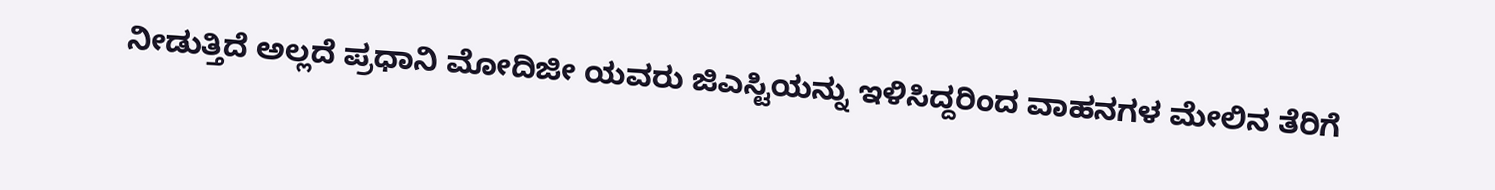ನೀಡುತ್ತಿದೆ ಅಲ್ಲದೆ ಪ್ರಧಾನಿ ಮೋದಿಜೀ ಯವರು ಜಿಎಸ್ಟಿಯನ್ನು ಇಳಿಸಿದ್ದರಿಂದ ವಾಹನಗಳ ಮೇಲಿನ ತೆರಿಗೆ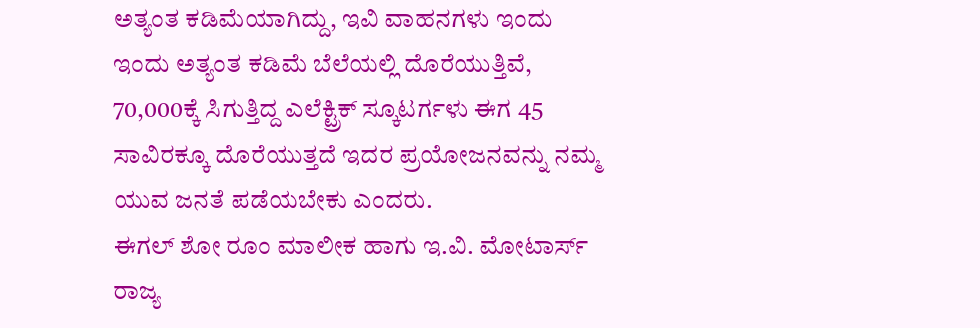ಅತ್ಯಂತ ಕಡಿಮೆಯಾಗಿದ್ದು, ಇವಿ ವಾಹನಗಳು ಇಂದು ಇಂದು ಅತ್ಯಂತ ಕಡಿಮೆ ಬೆಲೆಯಲ್ಲಿ ದೊರೆಯುತ್ತಿವೆ, 70,000ಕ್ಕೆ ಸಿಗುತ್ತಿದ್ದ ಎಲೆಕ್ಟ್ರಿಕ್ ಸ್ಕೂಟರ್ಗಳು ಈಗ 45 ಸಾವಿರಕ್ಕೂ ದೊರೆಯುತ್ತದೆ ಇದರ ಪ್ರಯೋಜನವನ್ನು ನಮ್ಮ ಯುವ ಜನತೆ ಪಡೆಯಬೇಕು ಎಂದರು.
ಈಗಲ್ ಶೋ ರೂಂ ಮಾಲೀಕ ಹಾಗು ಇ.ವಿ. ಮೋಟಾರ್ಸ್ ರಾಜ್ಯ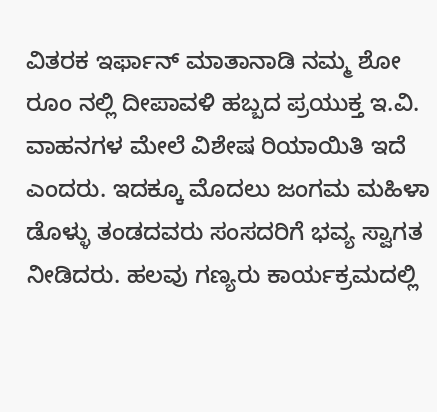ವಿತರಕ ಇರ್ಫಾನ್ ಮಾತಾನಾಡಿ ನಮ್ಮ ಶೋ ರೂಂ ನಲ್ಲಿ ದೀಪಾವಳಿ ಹಬ್ಬದ ಪ್ರಯುಕ್ತ ಇ.ವಿ. ವಾಹನಗಳ ಮೇಲೆ ವಿಶೇಷ ರಿಯಾಯಿತಿ ಇದೆ ಎಂದರು. ಇದಕ್ಕೂ ಮೊದಲು ಜಂಗಮ ಮಹಿಳಾ ಡೊಳ್ಳು ತಂಡದವರು ಸಂಸದರಿಗೆ ಭವ್ಯ ಸ್ವಾಗತ ನೀಡಿದರು. ಹಲವು ಗಣ್ಯರು ಕಾರ್ಯಕ್ರಮದಲ್ಲಿ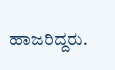ಹಾಜರಿದ್ದರು.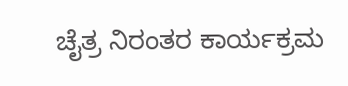ಚೈತ್ರ ನಿರಂತರ ಕಾರ್ಯಕ್ರಮ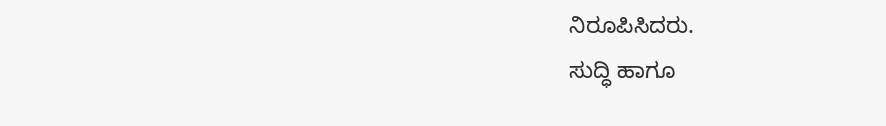ನಿರೂಪಿಸಿದರು.
ಸುದ್ಧಿ ಹಾಗೂ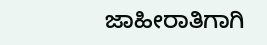ಜಾಹೀರಾತಿಗಾಗಿ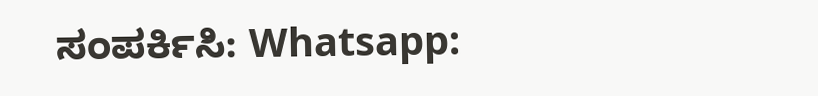ಸಂಪರ್ಕಿಸಿ: Whatsapp: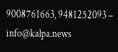9008761663, 9481252093 – info@kalpa.news